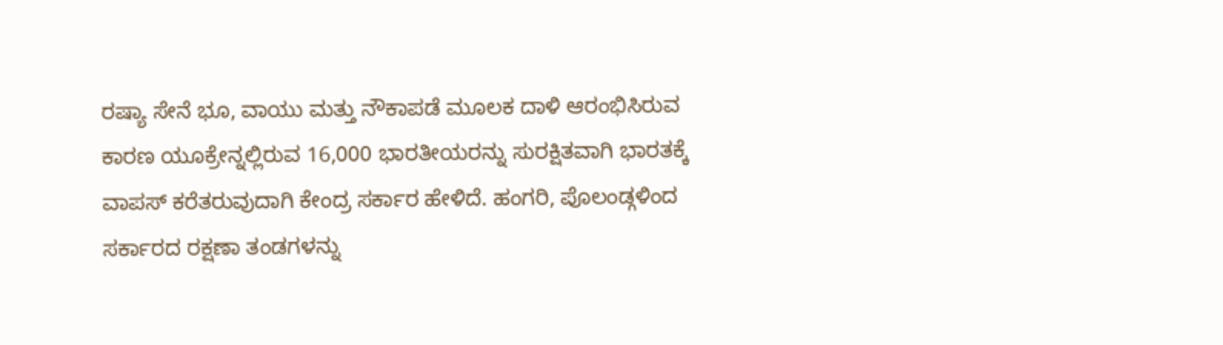ರಷ್ಯಾ ಸೇನೆ ಭೂ, ವಾಯು ಮತ್ತು ನೌಕಾಪಡೆ ಮೂಲಕ ದಾಳಿ ಆರಂಭಿಸಿರುವ ಕಾರಣ ಯೂಕ್ರೇನ್ನಲ್ಲಿರುವ 16,000 ಭಾರತೀಯರನ್ನು ಸುರಕ್ಷಿತವಾಗಿ ಭಾರತಕ್ಕೆ ವಾಪಸ್ ಕರೆತರುವುದಾಗಿ ಕೇಂದ್ರ ಸರ್ಕಾರ ಹೇಳಿದೆ. ಹಂಗರಿ, ಪೊಲಂಡ್ಗಳಿಂದ ಸರ್ಕಾರದ ರಕ್ಷಣಾ ತಂಡಗಳನ್ನು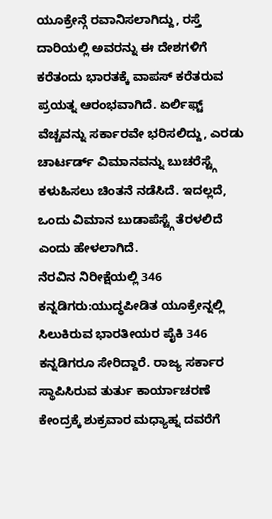ಯೂಕ್ರೇನ್ಗೆ ರವಾನಿಸಲಾಗಿದ್ದು, ರಸ್ತೆ ದಾರಿಯಲ್ಲಿ ಅವರನ್ನು ಈ ದೇಶಗಳಿಗೆ ಕರೆತಂದು ಭಾರತಕ್ಕೆ ವಾಪಸ್ ಕರೆತರುವ ಪ್ರಯತ್ನ ಆರಂಭವಾಗಿದೆ. ಏರ್ಲಿಫ್ಟ್ ವೆಚ್ಚವನ್ನು ಸರ್ಕಾರವೇ ಭರಿಸಲಿದ್ದು, ಎರಡು ಚಾರ್ಟರ್ಡ್ ವಿಮಾನವನ್ನು ಬುಚರೆಸ್ಟ್ಗೆ ಕಳುಹಿಸಲು ಚಿಂತನೆ ನಡೆಸಿದೆ. ಇದಲ್ಲದೆ, ಒಂದು ವಿಮಾನ ಬುಡಾಪೆಸ್ಟ್ಗೆ ತೆರಳಲಿದೆ ಎಂದು ಹೇಳಲಾಗಿದೆ.
ನೆರವಿನ ನಿರೀಕ್ಷೆಯಲ್ಲಿ 346 ಕನ್ನಡಿಗರು:ಯುದ್ಧಪೀಡಿತ ಯೂಕ್ರೇನ್ನಲ್ಲಿ ಸಿಲುಕಿರುವ ಭಾರತೀಯರ ಪೈಕಿ 346 ಕನ್ನಡಿಗರೂ ಸೇರಿದ್ದಾರೆ. ರಾಜ್ಯ ಸರ್ಕಾರ ಸ್ಥಾಪಿಸಿರುವ ತುರ್ತು ಕಾರ್ಯಾಚರಣೆ ಕೇಂದ್ರಕ್ಕೆ ಶುಕ್ರವಾರ ಮಧ್ಯಾಹ್ನ ದವರೆಗೆ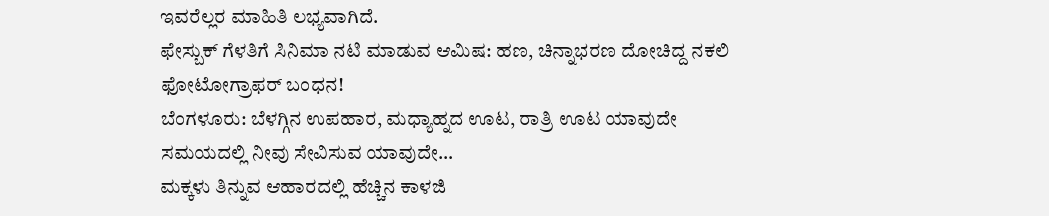ಇವರೆಲ್ಲರ ಮಾಹಿತಿ ಲಭ್ಯವಾಗಿದೆ.
ಫೇಸ್ಬುಕ್ ಗೆಳತಿಗೆ ಸಿನಿಮಾ ನಟಿ ಮಾಡುವ ಆಮಿಷ: ಹಣ, ಚಿನ್ನಾಭರಣ ದೋಚಿದ್ದ ನಕಲಿ ಫೋಟೋಗ್ರಾಫರ್ ಬಂಧನ!
ಬೆಂಗಳೂರು: ಬೆಳಗ್ಗಿನ ಉಪಹಾರ, ಮಧ್ಯಾಹ್ನದ ಊಟ, ರಾತ್ರಿ ಊಟ ಯಾವುದೇ ಸಮಯದಲ್ಲಿ ನೀವು ಸೇವಿಸುವ ಯಾವುದೇ…
ಮಕ್ಕಳು ತಿನ್ನುವ ಆಹಾರದಲ್ಲಿ ಹೆಚ್ಚಿನ ಕಾಳಜಿ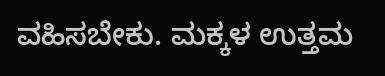ವಹಿಸಬೇಕು. ಮಕ್ಕಳ ಉತ್ತಮ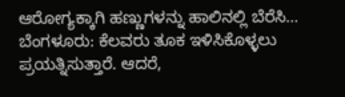ಆರೋಗ್ಯಕ್ಕಾಗಿ ಹಣ್ಣುಗಳನ್ನು ಹಾಲಿನಲ್ಲಿ ಬೆರೆಸಿ…
ಬೆಂಗಳೂರು: ಕೆಲವರು ತೂಕ ಇಳಿಸಿಕೊಳ್ಳಲು ಪ್ರಯತ್ನಿಸುತ್ತಾರೆ. ಆದರೆ,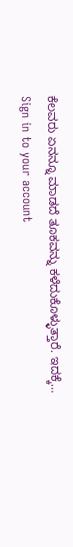ಕೆಲವರು ಏನನ್ನೂ ಮಾಡದೆ ತೂಕವನ್ನು ಕಳೆದುಕೊಳ್ಳುತ್ತಾರೆ. ಇದಕ್ಕೆ…
Sign in to your account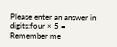Please enter an answer in digits:four × 5 =
Remember me